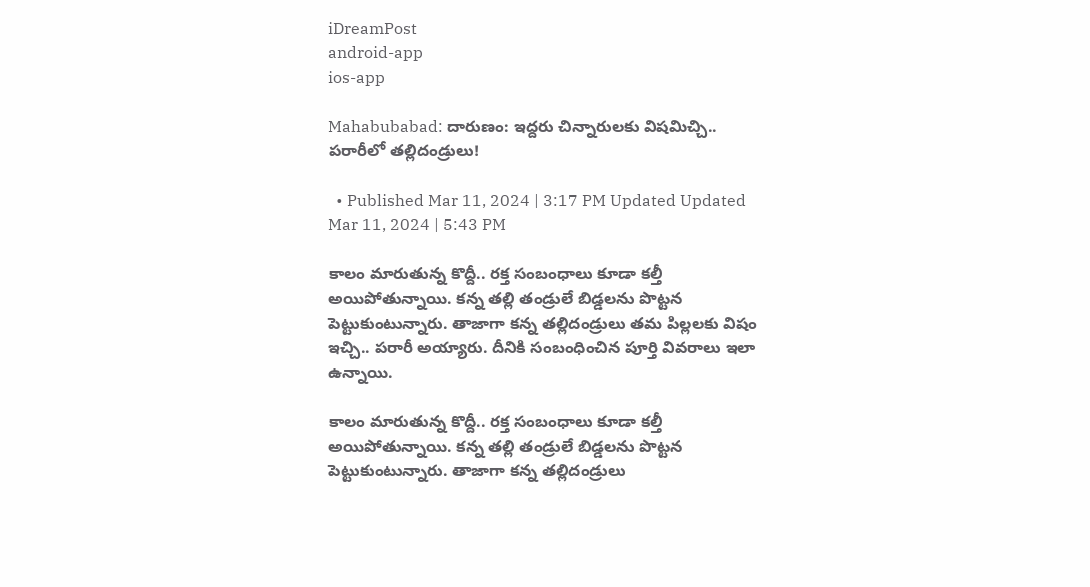iDreamPost
android-app
ios-app

Mahabubabad: దారుణం: ఇద్దరు చిన్నారులకు విషమిచ్చి.. పరారీలో తల్లిదండ్రులు!

  • Published Mar 11, 2024 | 3:17 PM Updated Updated Mar 11, 2024 | 5:43 PM

కాలం మారుతున్న కొద్దీ.. రక్త సంబంధాలు కూడా కల్తీ అయిపోతున్నాయి. కన్న తల్లి తండ్రులే బిడ్డలను పొట్టన పెట్టుకుంటున్నారు. తాజాగా కన్న తల్లిదండ్రులు తమ పిల్లలకు విషం ఇచ్చి.. పరారీ అయ్యారు. దీనికి సంబంధించిన పూర్తి వివరాలు ఇలా ఉన్నాయి.

కాలం మారుతున్న కొద్దీ.. రక్త సంబంధాలు కూడా కల్తీ అయిపోతున్నాయి. కన్న తల్లి తండ్రులే బిడ్డలను పొట్టన పెట్టుకుంటున్నారు. తాజాగా కన్న తల్లిదండ్రులు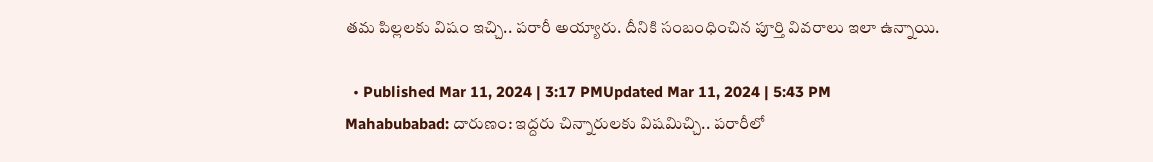తమ పిల్లలకు విషం ఇచ్చి.. పరారీ అయ్యారు. దీనికి సంబంధించిన పూర్తి వివరాలు ఇలా ఉన్నాయి.

  • Published Mar 11, 2024 | 3:17 PMUpdated Mar 11, 2024 | 5:43 PM
Mahabubabad: దారుణం: ఇద్దరు చిన్నారులకు విషమిచ్చి.. పరారీలో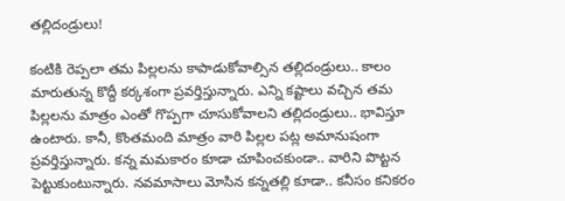తల్లిదండ్రులు!

కంటికి రెప్పలా తమ పిల్లలను కాపాడుకోవాల్సిన తల్లిదండ్రులు.. కాలం మారుతున్న కొద్దీ కర్కశంగా ప్రవర్తిస్తున్నారు. ఎన్ని కష్టాలు వచ్చిన తమ పిల్లలను మాత్రం ఎంతో గొప్పగా చూసుకోవాలని తల్లిదండ్రులు.. భావిస్తూ ఉంటారు. కానీ, కొంతమంది మాత్రం వారి పిల్లల పట్ల అమానుషంగా ప్రవర్తిస్తున్నారు. కన్న మమకారం కూడా చూపించకుండా.. వారిని పొట్టన పెట్టుకుంటున్నారు. నవమాసాలు మోసిన కన్నతల్లి కూడా.. కనీసం కనికరం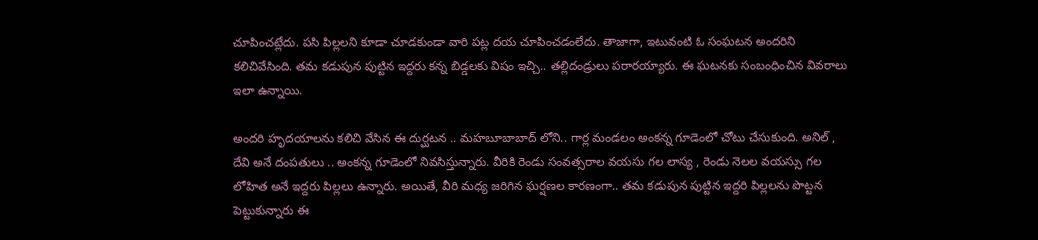చూపించట్లేదు. పసి పిల్లలని కూడా చూడకుండా వారి పట్ల దయ చూపించడంలేదు. తాజాగా, ఇటువంటి ఓ సంఘటన అందరిని కలిచివేసింది. తమ కడుపున పుట్టిన ఇద్దరు కన్న బిడ్డలకు విషం ఇచ్చి.. తల్లిదండ్రులు పరారయ్యారు. ఈ ఘటనకు సంబంధించిన వివరాలు ఇలా ఉన్నాయి.

అందరి హృదయాలను కలిచి వేసిన ఈ దుర్ఘటన .. మహబూబాబాద్ లోని.. గార్ల మండలం అంకన్న గూడెంలో చోటు చేసుకుంది. అనిల్ , దేవి అనే దంపతులు .. అంకన్న గూడెంలో నివసిస్తున్నారు. వీరికి రెండు సంవత్సరాల వయసు గల లాస్య , రెండు నెలల వయస్సు గల లోహిత అనే ఇద్దరు పిల్లలు ఉన్నారు. అయితే, వీరి మధ్య జరిగిన ఘర్షణల కారణంగా.. తమ కడుపున పుట్టిన ఇద్దరి పిల్లలను పొట్టన పెట్టుకున్నారు ఈ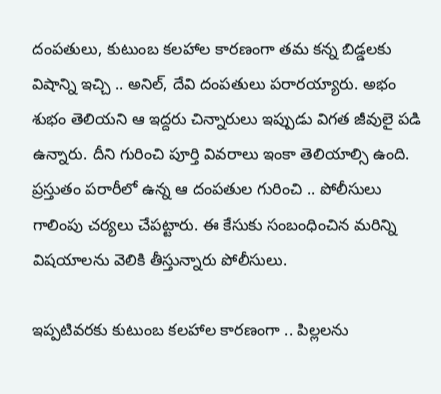దంపతులు, కుటుంబ కలహాల కారణంగా తమ కన్న బిడ్డలకు విషాన్ని ఇచ్చి .. అనిల్, దేవి దంపతులు పరారయ్యారు. అభం శుభం తెలియని ఆ ఇద్దరు చిన్నారులు ఇప్పుడు విగత జీవులై పడి ఉన్నారు. దీని గురించి పూర్తి వివరాలు ఇంకా తెలియాల్సి ఉంది. ప్రస్తుతం పరారీలో ఉన్న ఆ దంపతుల గురించి .. పోలీసులు గాలింపు చర్యలు చేపట్టారు. ఈ కేసుకు సంబంధించిన మరిన్ని విషయాలను వెలికి తీస్తున్నారు పోలీసులు.

ఇప్పటివరకు కుటుంబ కలహాల కారణంగా .. పిల్లలను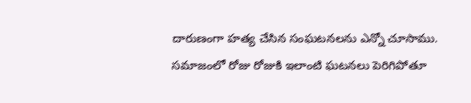దారుణంగా హత్య చేసిన సంఘటనలను ఎన్నో చూసాము. సమాజంలో రోజు రోజుకి ఇలాంటి ఘటనలు పెరిగిపోతూ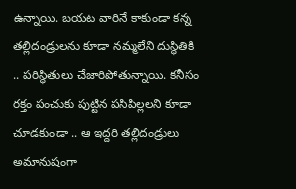ఉన్నాయి. బయట వారినే కాకుండా కన్న తల్లిదండ్రులను కూడా నమ్మలేని దుస్థితికి .. పరిస్థితులు చేజారిపోతున్నాయి. కనీసం రక్తం పంచుకు పుట్టిన పసిపిల్లలని కూడా చూడకుండా .. ఆ ఇద్దరి తల్లిదండ్రులు అమానుషంగా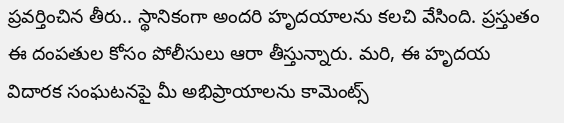ప్రవర్తించిన తీరు.. స్థానికంగా అందరి హృదయాలను కలచి వేసింది. ప్రస్తుతం ఈ దంపతుల కోసం పోలీసులు ఆరా తీస్తున్నారు. మరి, ఈ హృదయ విదారక సంఘటనపై మీ అభిప్రాయాలను కామెంట్స్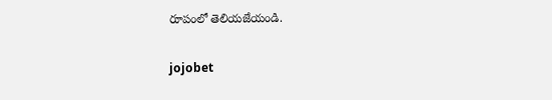రూపంలో తెలియజేయండి.

jojobet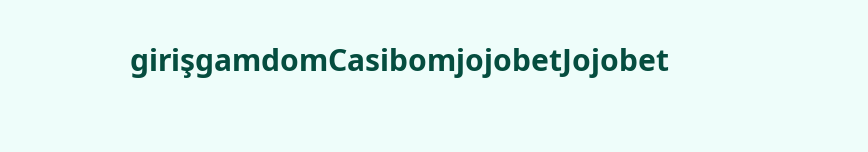girişgamdomCasibomjojobetJojobet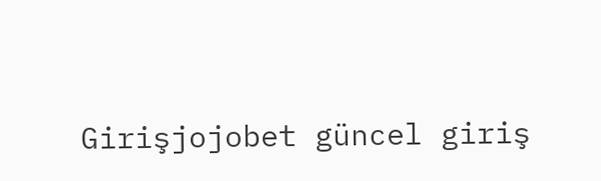Girişjojobet güncel giriş